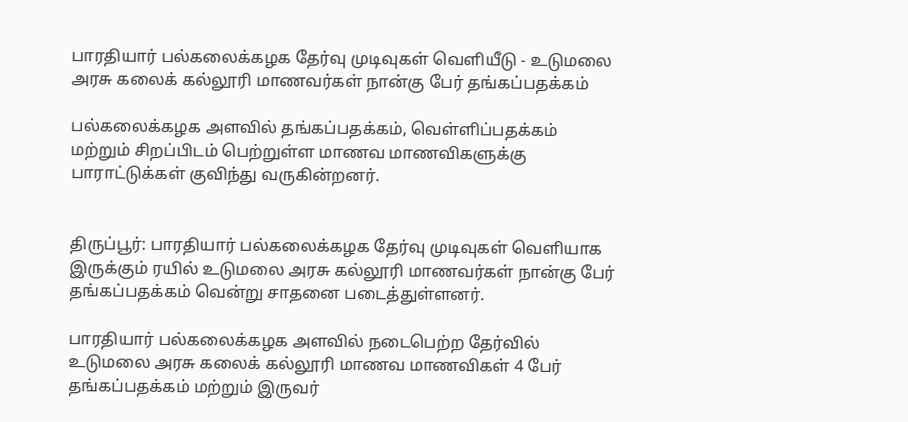பாரதியார் பல்கலைக்கழக தேர்வு முடிவுகள் வெளியீடு - உடுமலை அரசு கலைக் கல்லூரி மாணவர்கள் நான்கு பேர் தங்கப்பதக்கம்

பல்கலைக்கழக அளவில் தங்கப்பதக்கம், வெள்ளிப்பதக்கம் மற்றும் சிறப்பிடம் பெற்றுள்ள மாணவ மாணவிகளுக்கு பாராட்டுக்கள் குவிந்து வருகின்றனர்.


திருப்பூர்: பாரதியார் பல்கலைக்கழக தேர்வு முடிவுகள் வெளியாக இருக்கும் ரயில் உடுமலை அரசு கல்லூரி மாணவர்கள் நான்கு பேர் தங்கப்பதக்கம் வென்று சாதனை படைத்துள்ளனர்.

பாரதியார் பல்கலைக்கழக அளவில் நடைபெற்ற தேர்வில் உடுமலை அரசு கலைக் கல்லூரி மாணவ மாணவிகள் 4 பேர் தங்கப்பதக்கம் மற்றும் இருவர்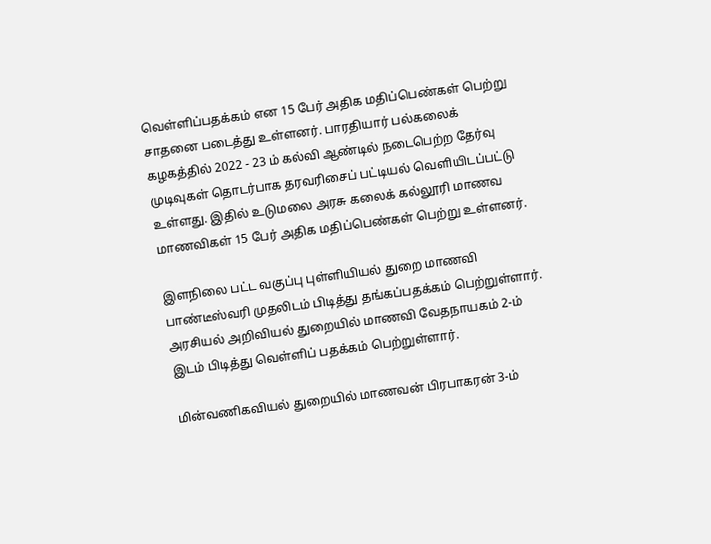வெள்ளிப்பதக்கம் என 15 பேர் அதிக மதிப்பெண்கள் பெற்று சாதனை படைத்து உள்ளனர். பாரதியார் பல்கலைக் கழகத்தில் 2022 - 23 ம் கல்வி ஆண்டில் நடைபெற்ற தேர்வு முடிவுகள் தொடர்பாக தரவரிசைப் பட்டியல் வெளியிடப்பட்டு உள்ளது. இதில் உடுமலை அரசு கலைக் கல்லூரி மாணவ மாணவிகள் 15 பேர் அதிக மதிப்பெண்கள் பெற்று உள்ளனர்.

இளநிலை பட்ட வகுப்பு புள்ளியியல் துறை மாணவி பாண்டீஸ்வரி முதலிடம் பிடித்து தங்கப்பதக்கம் பெற்றுள்ளார். அரசியல் அறிவியல் துறையில் மாணவி வேதநாயகம் 2-ம் இடம் பிடித்து வெள்ளிப் பதக்கம் பெற்றுள்ளார்.

மின்வணிகவியல் துறையில் மாணவன் பிரபாகரன் 3-ம்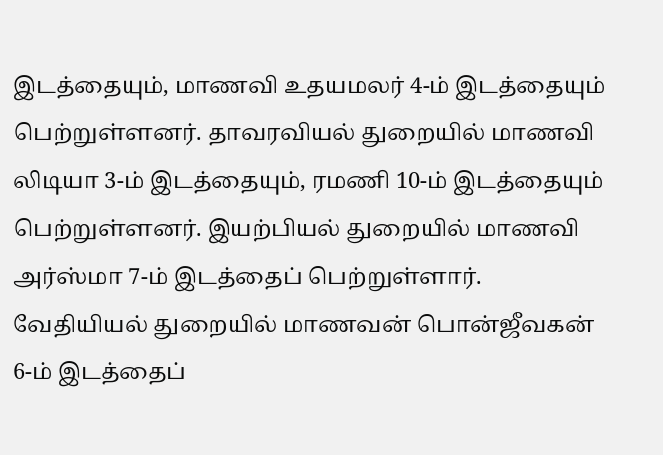இடத்தையும், மாணவி உதயமலர் 4-ம் இடத்தையும் பெற்றுள்ளனர். தாவரவியல் துறையில் மாணவி லிடியா 3-ம் இடத்தையும், ரமணி 10-ம் இடத்தையும் பெற்றுள்ளனர். இயற்பியல் துறையில் மாணவி அர்ஸ்மா 7-ம் இடத்தைப் பெற்றுள்ளார். வேதியியல் துறையில் மாணவன் பொன்ஜீவகன் 6-ம் இடத்தைப்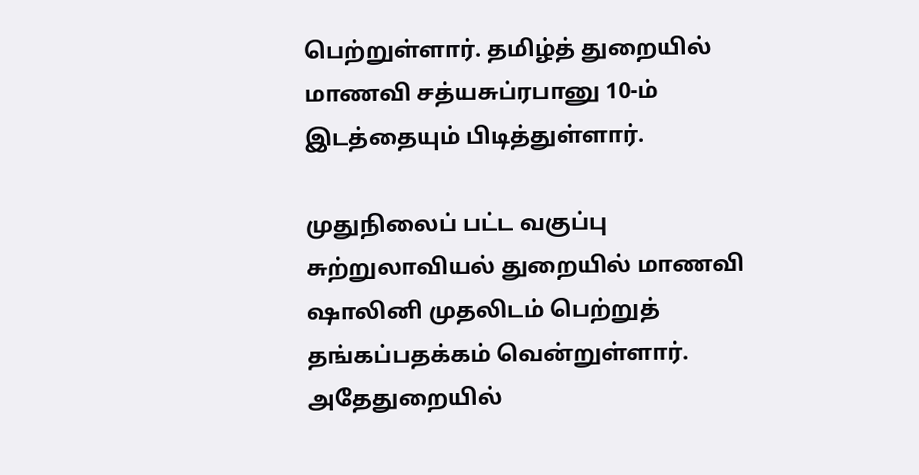பெற்றுள்ளார். தமிழ்த் துறையில் மாணவி சத்யசுப்ரபானு 10-ம் இடத்தையும் பிடித்துள்ளார்.

முதுநிலைப் பட்ட வகுப்பு சுற்றுலாவியல் துறையில் மாணவி ஷாலினி முதலிடம் பெற்றுத் தங்கப்பதக்கம் வென்றுள்ளார். அதேதுறையில்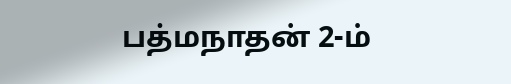பத்மநாதன் 2-ம்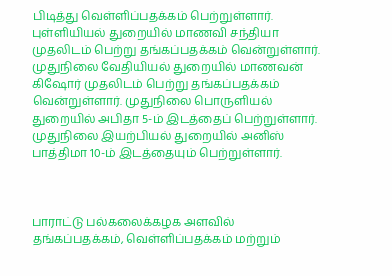பிடித்து வெள்ளிப்பதக்கம் பெற்றுள்ளார். புள்ளியியல் துறையில் மாணவி சந்தியா முதலிடம் பெற்று தங்கப்பதக்கம் வென்றுள்ளார். முதுநிலை வேதியியல் துறையில் மாணவன் கிஷோர் முதலிடம் பெற்று தங்கப்பதக்கம் வென்றுள்ளார். முதுநிலை பொருளியல் துறையில் அபிதா 5-ம் இடத்தைப் பெற்றுள்ளார். முதுநிலை இயற்பியல் துறையில் அனிஸ் பாத்திமா 10-ம் இடத்தையும் பெற்றுள்ளார்.



பாராட்டு பல்கலைக்கழக அளவில் தங்கப்பதக்கம், வெள்ளிப்பதக்கம் மற்றும்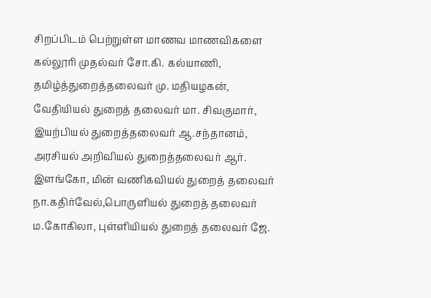சிறப்பிடம் பெற்றுள்ள மாணவ மாணவிகளை கல்லூரி முதல்வர் சோ.கி. கல்யாணி, தமிழ்த்துறைத்தலைவர் மு. மதியழகன், வேதியியல் துறைத் தலைவர் மா. சிவகுமார், இயற்பியல் துறைத்தலைவர் ஆ.சந்தானம், அரசியல் அறிவியல் துறைத்தலைவர் ஆர். இளங்கோ, மின் வணிகவியல் துறைத் தலைவர் நா.கதிர்வேல்,பொருளியல் துறைத் தலைவர் ம.கோகிலா, புள்ளியியல் துறைத் தலைவர் ஜே.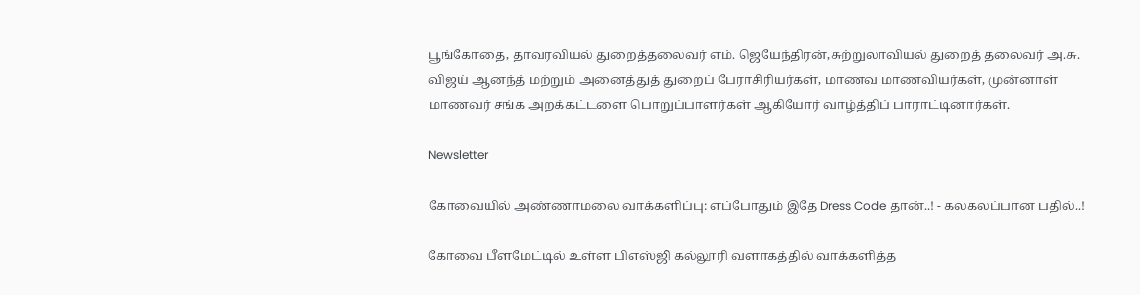பூங்கோதை, தாவரவியல் துறைத்தலைவர் எம். ஜெயேந்திரன்,சுற்றுலாவியல் துறைத் தலைவர் அ.சு. விஜய் ஆனந்த் மற்றும் அனைத்துத் துறைப் பேராசிரியர்கள், மாணவ மாணவியர்கள், முன்னாள் மாணவர் சங்க அறக்கட்டளை பொறுப்பாளர்கள் ஆகியோர் வாழ்த்திப் பாராட்டினார்கள்.

Newsletter

கோவையில் அண்ணாமலை வாக்களிப்பு: எப்போதும் இதே Dress Code தான்..! - கலகலப்பான பதில்..!

கோவை பீளமேட்டில் உள்ள பிஎஸ்ஜி கல்லூரி வளாகத்தில் வாக்களித்த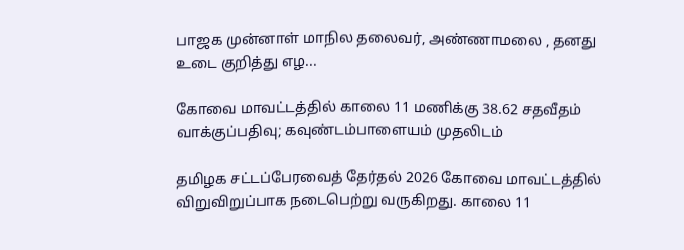பாஜக முன்னாள் மாநில தலைவர், அண்ணாமலை , தனது உடை குறித்து எழ...

கோவை மாவட்டத்தில் காலை 11 மணிக்கு 38.62 சதவீதம் வாக்குப்பதிவு; கவுண்டம்பாளையம் முதலிடம்

தமிழக சட்டப்பேரவைத் தேர்தல் 2026 கோவை மாவட்டத்தில் விறுவிறுப்பாக நடைபெற்று வருகிறது. காலை 11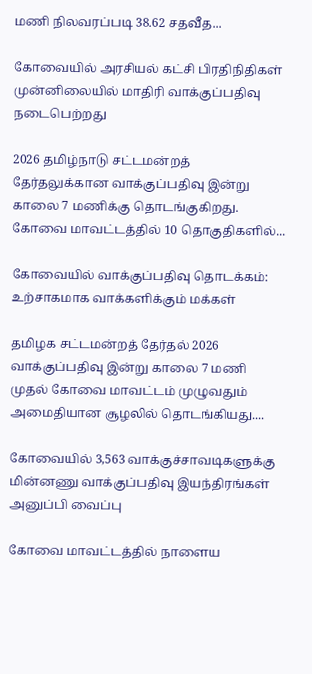மணி நிலவரப்படி 38.62 சதவீத...

கோவையில் அரசியல் கட்சி பிரதிநிதிகள் முன்னிலையில் மாதிரி வாக்குப்பதிவு நடைபெற்றது

2026 தமிழ்நாடு சட்டமன்றத் தேர்தலுக்கான வாக்குப்பதிவு இன்று காலை 7 மணிக்கு தொடங்குகிறது. கோவை மாவட்டத்தில் 10 தொகுதிகளில்...

கோவையில் வாக்குப்பதிவு தொடக்கம்: உற்சாகமாக வாக்களிக்கும் மக்கள்

தமிழக சட்டமன்றத் தேர்தல் 2026 வாக்குப்பதிவு இன்று காலை 7 மணி முதல் கோவை மாவட்டம் முழுவதும் அமைதியான சூழலில் தொடங்கியது....

கோவையில் 3,563 வாக்குச்சாவடிகளுக்கு மின்னணு வாக்குப்பதிவு இயந்திரங்கள் அனுப்பி வைப்பு

கோவை மாவட்டத்தில் நாளைய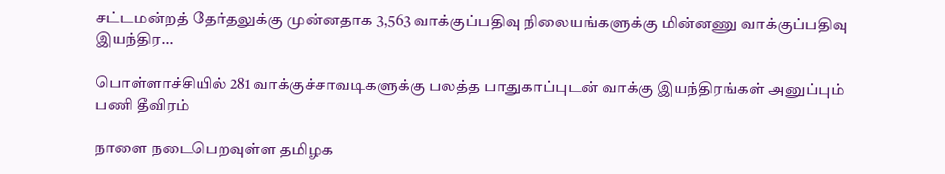சட்டமன்றத் தேர்தலுக்கு முன்னதாக 3,563 வாக்குப்பதிவு நிலையங்களுக்கு மின்னணு வாக்குப்பதிவு இயந்திர...

பொள்ளாச்சியில் 281 வாக்குச்சாவடிகளுக்கு பலத்த பாதுகாப்புடன் வாக்கு இயந்திரங்கள் அனுப்பும் பணி தீவிரம்

நாளை நடைபெறவுள்ள தமிழக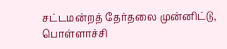சட்டமன்றத் தேர்தலை முன்னிட்டு, பொள்ளாச்சி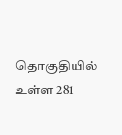தொகுதியில் உள்ள 281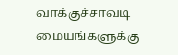வாக்குச்சாவடி மையங்களுக்கு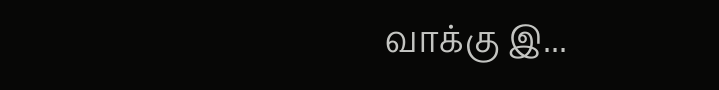வாக்கு இ...